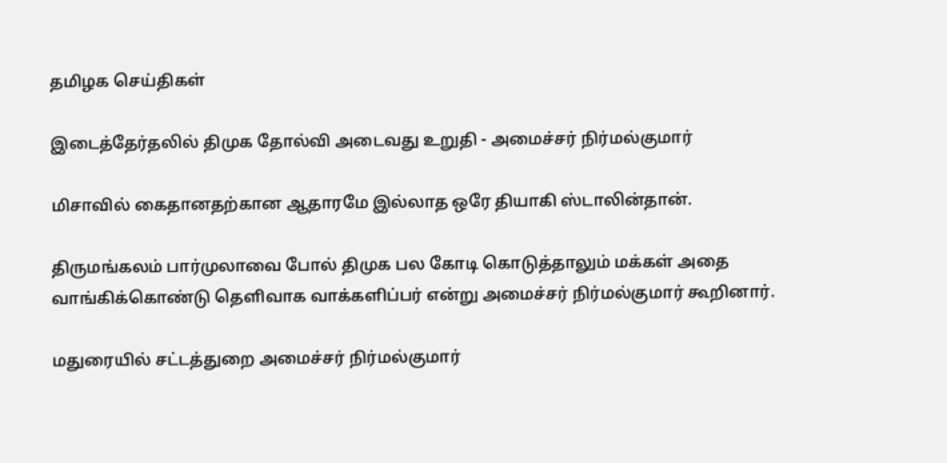தமிழக செய்திகள்

இடைத்தேர்தலில் திமுக தோல்வி அடைவது உறுதி - அமைச்சர் நிர்மல்குமார்

மிசாவில் கைதானதற்கான ஆதாரமே இல்லாத ஒரே தியாகி ஸ்டாலின்தான்.

திருமங்கலம் பார்முலாவை போல் திமுக பல கோடி கொடுத்தாலும் மக்கள் அதை வாங்கிக்கொண்டு தெளிவாக வாக்களிப்பர் என்று அமைச்சர் நிர்மல்குமார் கூறினார்.

மதுரையில் சட்டத்துறை அமைச்சர் நிர்மல்குமார்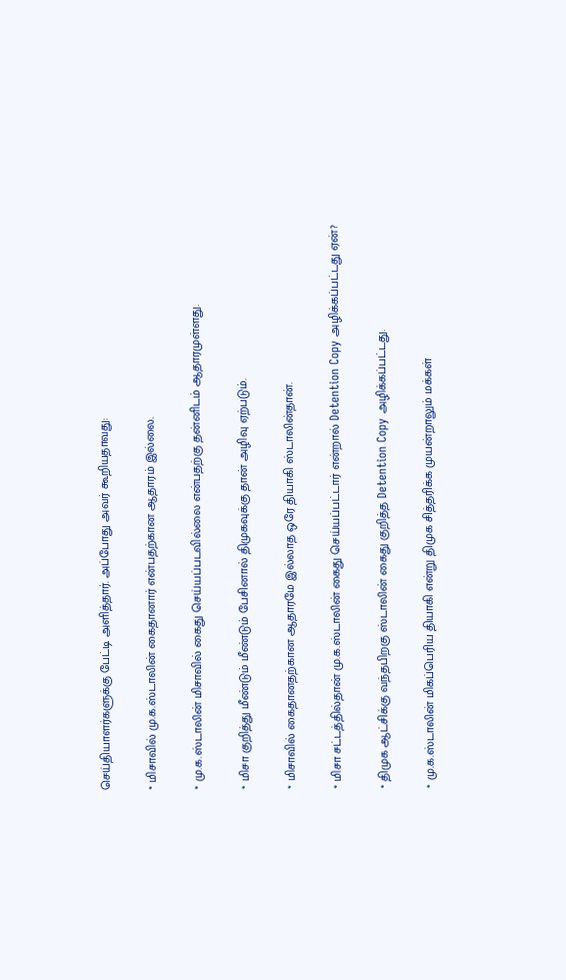செய்தியாளர்களுக்கு பேட்டி அளித்தார். அப்போது அவர் கூறியதாவது:

* மிசாவில் மு.க.ஸ்டாலின் கைதானார் என்பதற்கான ஆதாரம் இல்லை.

* மு.க.ஸ்டாலின் மிசாவில் கைது செய்யப்படவில்லை என்பதற்கு தன்னிடம் ஆதாரமுள்ளது.

* மிசா குறித்து மீண்டும் மீண்டும் பேசினால் திமுகவுக்கு தான் அழிவு ஏற்படும்.

* மிசாவில் கைதானதற்கான ஆதாரமே இல்லாத ஒரே தியாகி ஸ்டாலின்தான்.

* மிசா சட்டத்தில்தான் மு.க.ஸ்டாலின் கைது செய்யப்பட்டார் என்றால் Detention Copy அழிக்கப்பட்டது ஏன்?

* திமுக ஆட்சிக்கு வந்தபிறகு ஸ்டாலின் கைது குறித்த Detention Copy அழிக்கப்பட்டது.

* மு.க.ஸ்டாலின் மிகப்பெரிய தியாகி என்று திமுக சித்தரிக்க முயன்றாலும் மக்கள்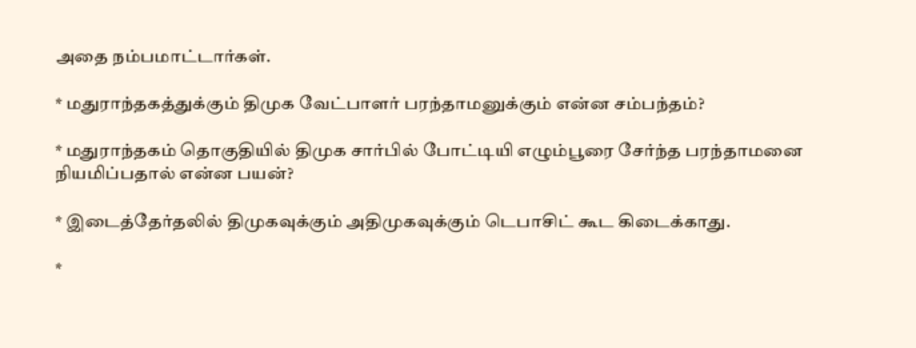அதை நம்பமாட்டார்கள்.

* மதுராந்தகத்துக்கும் திமுக வேட்பாளர் பரந்தாமனுக்கும் என்ன சம்பந்தம்?

* மதுராந்தகம் தொகுதியில் திமுக சார்பில் போட்டியி எழும்பூரை சேர்ந்த பரந்தாமனை நியமிப்பதால் என்ன பயன்?

* இடைத்தேர்தலில் திமுகவுக்கும் அதிமுகவுக்கும் டெபாசிட் கூட கிடைக்காது.

*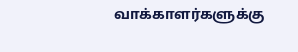வாக்காளர்களுக்கு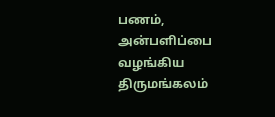பணம், அன்பளிப்பை வழங்கிய திருமங்கலம்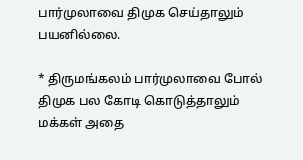பார்முலாவை திமுக செய்தாலும் பயனில்லை.

* திருமங்கலம் பார்முலாவை போல் திமுக பல கோடி கொடுத்தாலும் மக்கள் அதை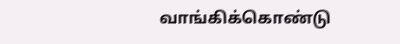வாங்கிக்கொண்டு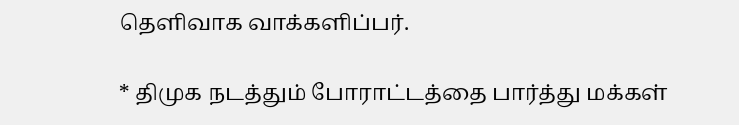தெளிவாக வாக்களிப்பர்.

* திமுக நடத்தும் போராட்டத்தை பார்த்து மக்கள்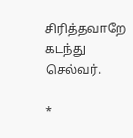சிரித்தவாறே கடந்து செல்வர்.

*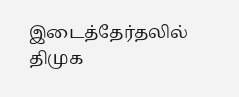இடைத்தேர்தலில் திமுக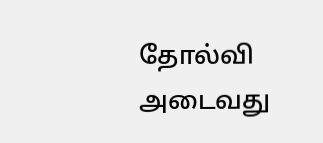தோல்வி அடைவது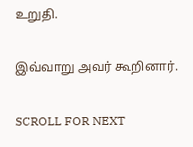உறுதி.

இவ்வாறு அவர் கூறினார்.

SCROLL FOR NEXT